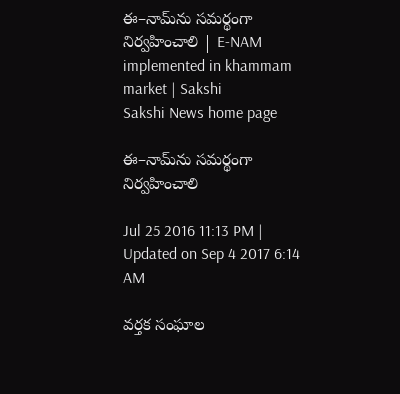ఈ–నామ్‌ను సమర్థంగా నిర్వహించాలి | E-NAM implemented in khammam market | Sakshi
Sakshi News home page

ఈ–నామ్‌ను సమర్థంగా నిర్వహించాలి

Jul 25 2016 11:13 PM | Updated on Sep 4 2017 6:14 AM

వర్తక సంఘాల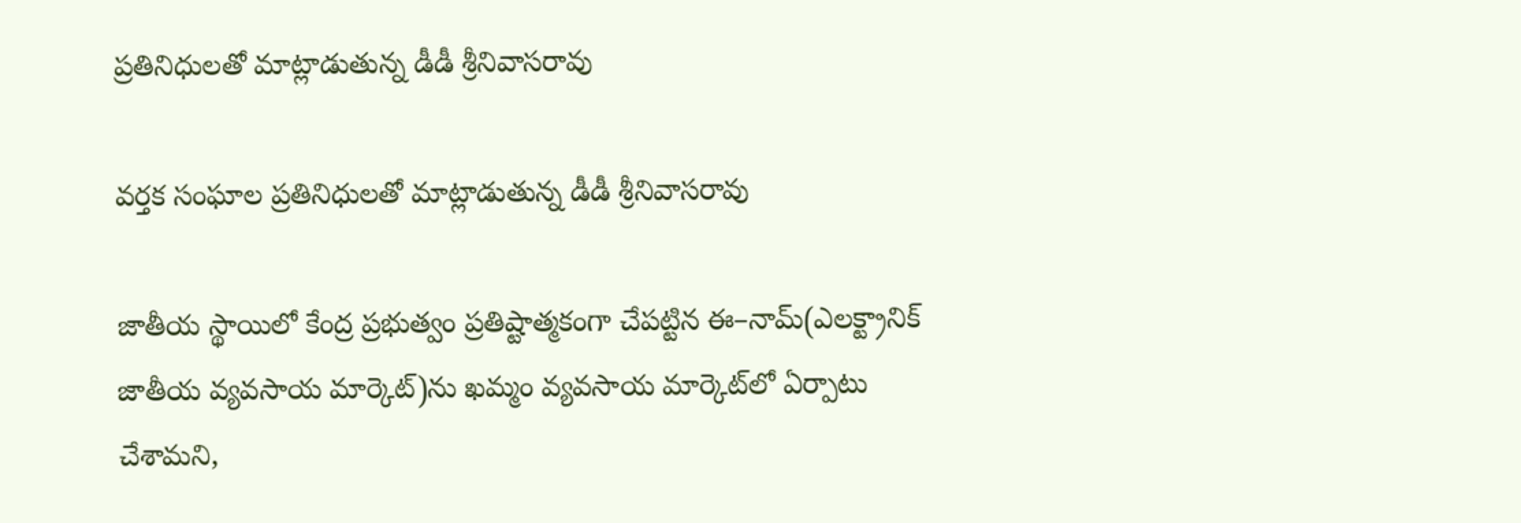ప్రతినిధులతో మాట్లాడుతున్న డీడీ శ్రీనివాసరావు

వర్తక సంఘాల ప్రతినిధులతో మాట్లాడుతున్న డీడీ శ్రీనివాసరావు

జాతీయ స్థాయిలో కేంద్ర ప్రభుత్వం ప్రతిష్టాత్మకంగా చేపట్టిన ఈ–నామ్‌(ఎలక్ట్రానిక్‌ జాతీయ వ్యవసాయ మార్కెట్‌)ను ఖమ్మం వ్యవసాయ మార్కెట్‌లో ఏర్పాటు చేశామని,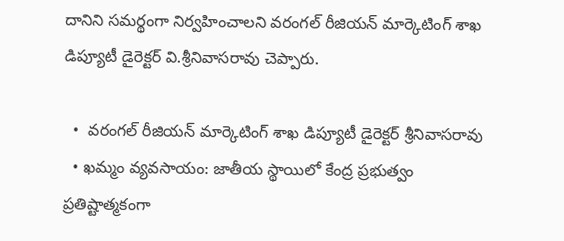దానిని సమర్థంగా నిర్వహించాలని వరంగల్‌ రీజియన్‌ మార్కెటింగ్‌ శాఖ డిప్యూటీ డైరెక్టర్‌ వి.శ్రీనివాసరావు చెప్పారు.

  •  వరంగల్‌ రీజియన్‌ మార్కెటింగ్‌ శాఖ డిప్యూటీ డైరెక్టర్‌ శ్రీనివాసరావు
  • ఖమ్మం వ్యవసాయం: జాతీయ స్థాయిలో కేంద్ర ప్రభుత్వం ప్రతిష్టాత్మకంగా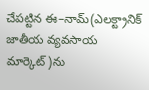చేపట్టిన ఈ–నామ్‌(ఎలక్ట్రానిక్‌ జాతీయ వ్యవసాయ మార్కెట్‌)ను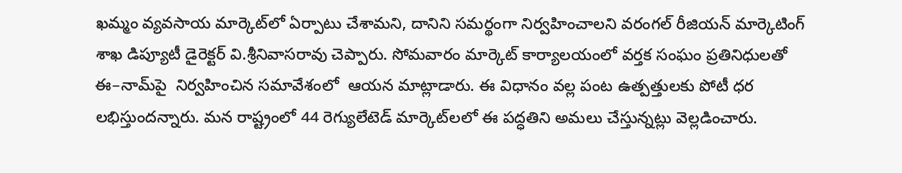ఖమ్మం వ్యవసాయ మార్కెట్‌లో ఏర్పాటు చేశామని, దానిని సమర్థంగా నిర్వహించాలని వరంగల్‌ రీజియన్‌ మార్కెటింగ్‌ శాఖ డిప్యూటీ డైరెక్టర్‌ వి.శ్రీనివాసరావు చెప్పారు. సోమవారం మార్కెట్‌ కార్యాలయంలో వర్తక సంఘం ప్రతినిధులతో ఈ–నామ్‌పై  నిర్వహించిన సమావేశంలో  ఆయన మాట్లాడారు. ఈ విధానం వల్ల పంట ఉత్పత్తులకు పోటీ ధర లభిస్తుందన్నారు. మన రాష్ట్రంలో 44 రెగ్యులేటెడ్‌ మార్కెట్‌లలో ఈ పద్ధతిని అమలు చేస్తున్నట్లు వెల్లడించారు.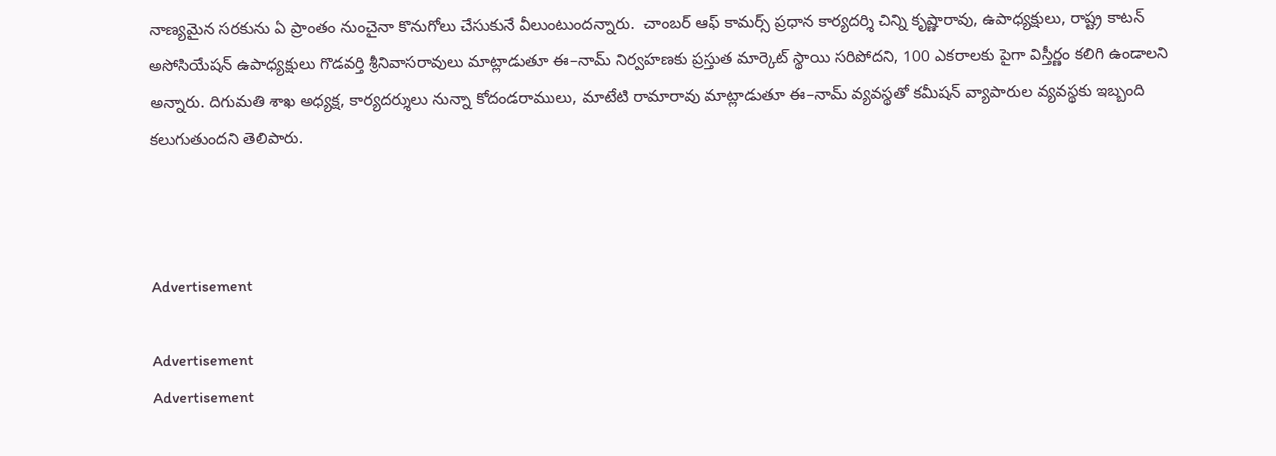నాణ్యమైన సరకును ఏ ప్రాంతం నుంచైనా కొనుగోలు చేసుకునే వీలుంటుందన్నారు.  చాంబర్‌ ఆఫ్‌ కామర్స్‌ ప్రధాన కార్యదర్శి చిన్ని కృష్ణారావు, ఉపాధ్యక్షులు, రాష్ట్ర కాటన్‌ అసోసియేషన్‌ ఉపాధ్యక్షులు గొడవర్తి శ్రీనివాసరావులు మాట్లాడుతూ ఈ–నామ్‌ నిర్వహణకు ప్రస్తుత మార్కెట్‌ స్థాయి సరిపోదని, 100 ఎకరాలకు పైగా విస్తీర్ణం కలిగి ఉండాలని అన్నారు. దిగుమతి శాఖ అధ్యక్ష, కార్యదర్శులు నున్నా కోదండరాములు, మాటేటి రామారావు మాట్లాడుతూ ఈ–నామ్‌ వ్యవస్థతో కమీషన్‌ వ్యాపారుల వ్యవస్థకు ఇబ్బంది కలుగుతుందని తెలిపారు.



Advertisement

Advertisement
Advertisement